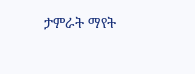ታምራት ማየት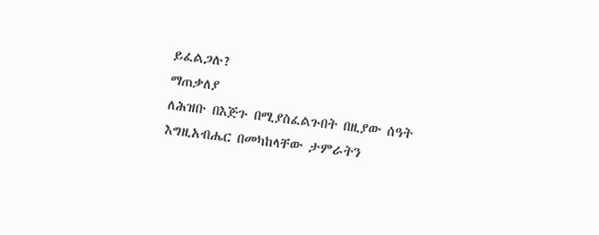ይፈልጋሉ?
ማጠቃለያ
ለሕዝቡ በእጅጉ በሚያስፈልጉበት በዚያው ሰዓት እግዚአብሔር በመካከላቸው ታምራትን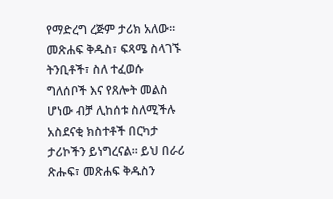የማድረግ ረጅም ታሪክ አለው፡፡ መጽሐፍ ቅዱስ፣ ፍጻሜ ስላገኙ ትንቢቶች፣ ስለ ተፈወሱ ግለሰቦች እና የጸሎት መልስ ሆነው ብቻ ሊከሰቱ ስለሚችሉ አስደናቂ ክስተቶች በርካታ ታሪኮችን ይነግረናል፡፡ ይህ በራሪ ጽሑፍ፣ መጽሐፍ ቅዱስን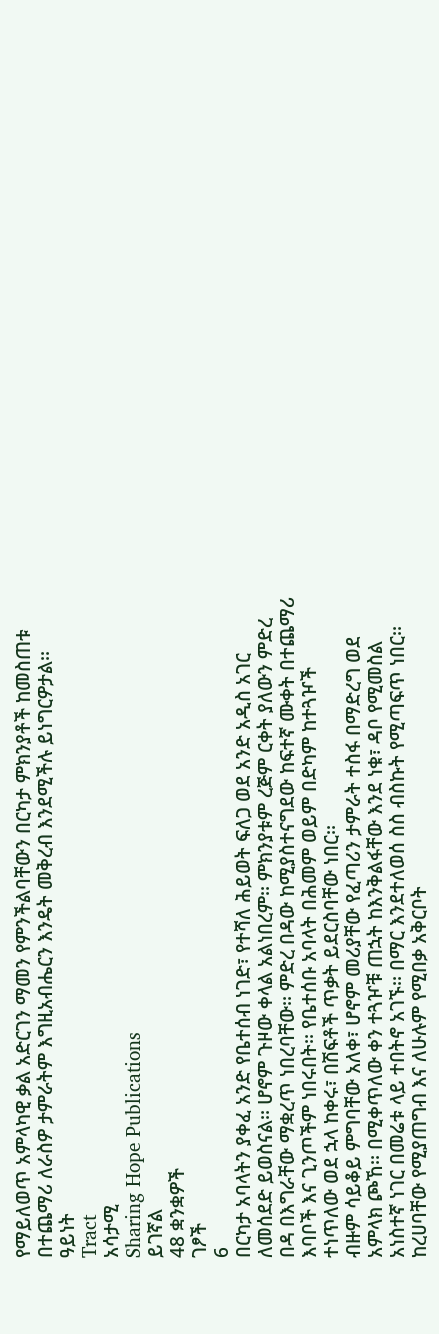የማይለወጥ አምላካዊ ቃል አድርገን ማመን የምንችልባቸውን በርካታ ምክንያቶች ከመስጠቱ በተጨማሪ ለራስዎ ታምራትም እግዚአብሔርን እንዴት መቅረብ እንደሚችሉ ይነግርዎታል፡፡
ዓይነት
Tract
አሳታሚ
Sharing Hope Publications
ይገኛል
48 ቋንቋዎች
ገፆች
6
በርካታ አባላትን ያቀፈ አንድ የቤተሰብ ነገድ፣ የተሻለ ሕይወት ፍለጋ ወደ አንድ አዲስ አገር ለመሰደድ ይወስናል፡፡ ሆኖም ጉዞው ቀላል አልነበረም፡፡ ምክንያቱም ረጅም ርቀት ያለውን ምድረ በዳ በእግራቸው ማቋረጥ ነበረባቸው፡፡ ምድረ በዳው ከሚያስተናግደው ከፍተኛ ሙቀት በተጨማሪ እባቦች እና ጊንጦችም ነበሩበት፡፡ የቤተሰቡ አባላት በሕመም ወይም በድካም ከተጓዦች ተነጥለው ወደ ኋላ ከቀሩ፣ በሽፍቶች ጥቃት ይደርስባቸው ነበር፡፡
ብዙም ሳይቆይ ምግባቸው አለቀ፣ ሆኖም መሪያቸው የፈጣሪን ታምራት ተስፋ በማድረግ ወደ አምላክ ጮኸ፡፡ በሚቀጥለው ቀን ተጓዦቹ ጠኋት ከእንቅልፋቸው እንደ ነቁ፣ ዳቦ የሚመስል አነስተኛ ነገር በመሬቱ ላይ ተበትኖ አገኙ፡፡ በማር እንደተለወሰ ስስ ብስኩት የሚጣፍጥ ነበር፡፡ ከረሀባቸው የሚያጠግብ እና ለሁሉም የሚበቃ አቅርቦት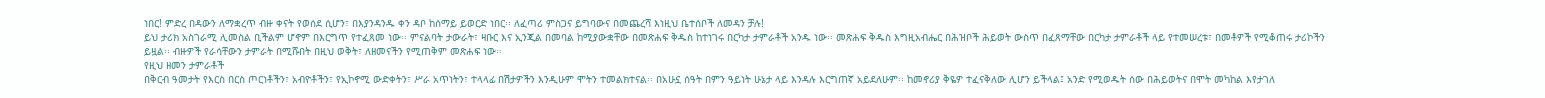ነበር! ምድረ በዳውን ለማቋረጥ ብዙ ቀናት የወሰደ ሲሆን፣ በእያንዳንዱ ቀን ዳቦ ከሰማይ ይወርድ ነበር፡፡ ለፈጣሪ ምስጋና ይግባውና በመጨረሻ እነዚህ ቤተሰቦች ለመዳን ቻሉ!
ይህ ታሪክ አስገራሚ ሊመስል ቢችልም ሆኖም በእርግጥ የተፈጸመ ነው፡፡ ምናልባት ታውራት፣ ዛቡር እና ኢንጂል በመባል ከሚያውቋቸው በመጽሐፍ ቅዱስ ከተነገሩ በርካታ ታምራቶች አንዱ ነው፡፡ መጽሐፍ ቅዱስ እግዚአብሔር በሕዝቦች ሕይወት ውስጥ በፈጸማቸው በርካታ ታምራቶች ላይ የተመሠረቱ፣ በመቶዎች የሚቆጠሩ ታሪኮችን ይዟል፡፡ ብዙዎች የራሳቸውን ታምራት በሚሹበት በዚህ ወቅት፣ ለዘመናችን የሚጠቅም መጽሐፍ ነው፡፡
የዚህ ዘመን ታምራቶች
በቅርብ ዓመታት የእርስ በርስ ጦርነቶችን፣ አብዮቶችን፣ የኢኮኖሚ ውድቀትን፣ ሥራ አጥነትን፣ ተላላፊ በሽታዎችን እንዲሁም ሞትን ተመልክተናል፡፡ በአሁኗ ሰዓት በምን ዓይነት ሁኔታ ላይ እንዳሉ እርግጠኛ አይደለሁም፡፡ ከመኖሪያ ቅዬዎ ተፈናቅለው ሊሆን ይችላል፤ አንድ የሚወዱት ሰው በሕይወትና በሞት መካከል እየታገለ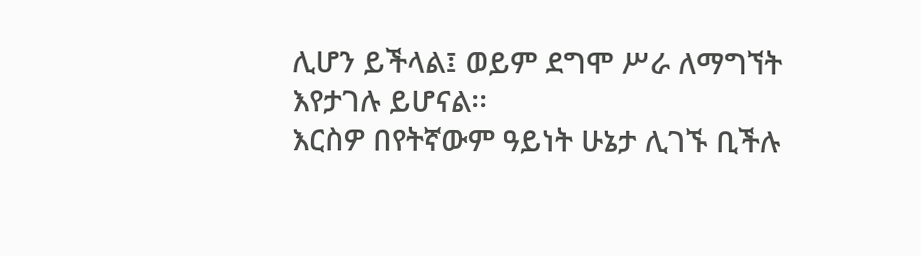ሊሆን ይችላል፤ ወይም ደግሞ ሥራ ለማግኘት እየታገሉ ይሆናል፡፡
እርስዎ በየትኛውም ዓይነት ሁኔታ ሊገኙ ቢችሉ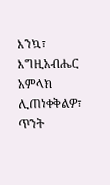እንኳ፣ እግዚአብሔር አምላክ ሊጠነቀቅልዎ፣ ጥንት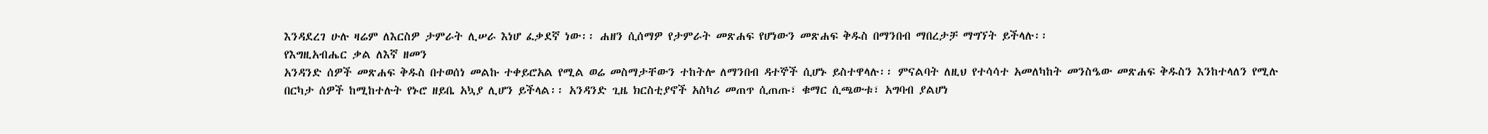እንዳደረገ ሁሉ ዛሬም ለእርስዎ ታምራት ሊሠራ እነሆ ፈቃደኛ ነው፡፡ ሐዘን ሲሰማዎ የታምራት መጽሐፍ የሆነውን መጽሐፍ ቅዱስ በማንበብ ማበረታቻ ማግኘት ይችላሉ፡፡
የእግዚአብሔር ቃል ለእኛ ዘመን
አንዳንድ ሰዎች መጽሐፍ ቅዱስ በተወሰነ መልኩ ተቀይሮአል የሚል ወሬ መስማታቸውን ተከትሎ ለማንበብ ዳተኞች ሲሆኑ ይስተዋላሉ፡፡ ምናልባት ለዚህ የተሳሳተ አመለካከት መንስዔው መጽሐፍ ቅዱስን እንከተላለን የሚሉ በርካታ ሰዎች ከሚከተሉት የኑሮ ዘይቤ አኳያ ሊሆን ይችላል፡፡ አንዳንድ ጊዜ ክርስቲያኖች አስካሪ መጠጥ ሲጠጡ፣ ቁማር ሲጫውቱ፣ አግባብ ያልሆነ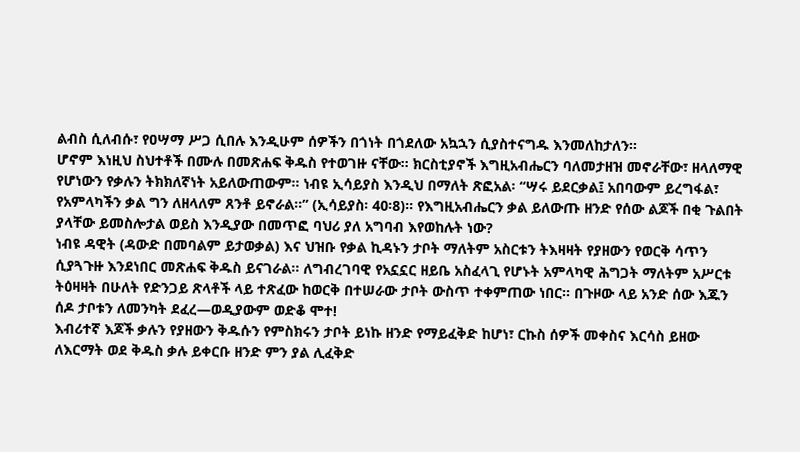ልብስ ሲለብሱ፣ የዐሣማ ሥጋ ሲበሉ እንዲሁም ሰዎችን በጎነት በጎደለው አኳኋን ሲያስተናግዱ እንመለከታለን፡፡
ሆኖም እነዚህ ስህተቶች በሙሉ በመጽሐፍ ቅዱስ የተወገዙ ናቸው፡፡ ክርስቲያኖች እግዚአብሔርን ባለመታዘዝ መኖራቸው፣ ዘላለማዊ የሆነውን የቃሉን ትክክለኛነት አይለውጠውም፡፡ ነብዩ ኢሳይያስ እንዲህ በማለት ጽፎአል፡ “ሣሩ ይደርቃል፤ አበባውም ይረግፋል፣ የአምላካችን ቃል ግን ለዘላለም ጸንቶ ይኖራል፡፡” (ኢሳይያስ፡ 40፡8)፡፡ የእግዚአብሔርን ቃል ይለውጡ ዘንድ የሰው ልጆች በቂ ጉልበት ያላቸው ይመስሎታል ወይስ እንዲያው በመጥፎ ባህሪ ያለ አግባብ እየወከሉት ነው?
ነብዩ ዳዊት (ዳውድ በመባልም ይታወቃል) እና ህዝቡ የቃል ኪዳኑን ታቦት ማለትም አስርቱን ትእዛዛት የያዘውን የወርቅ ሳጥን ሲያጓጉዙ እንደነበር መጽሐፍ ቅዱስ ይናገራል፡፡ ለግብረገባዊ የአኗኗር ዘይቤ አስፈላጊ የሆኑት አምላካዊ ሕግጋት ማለትም አሥርቱ ትዕዛዛት በሁለት የድንጋይ ጽላቶች ላይ ተጽፈው ከወርቅ በተሠራው ታቦት ውስጥ ተቀምጠው ነበር፡፡ በጉዞው ላይ አንድ ሰው እጁን ሰዶ ታቦቱን ለመንካት ደፈረ—ወዲያውም ወድቆ ሞተ!
እብሪተኛ እጆች ቃሉን የያዘውን ቅዱሱን የምስክሩን ታቦት ይነኩ ዘንድ የማይፈቅድ ከሆነ፣ ርኩስ ሰዎች መቀስና እርሳስ ይዘው ለእርማት ወደ ቅዱስ ቃሉ ይቀርቡ ዘንድ ምን ያል ሊፈቅድ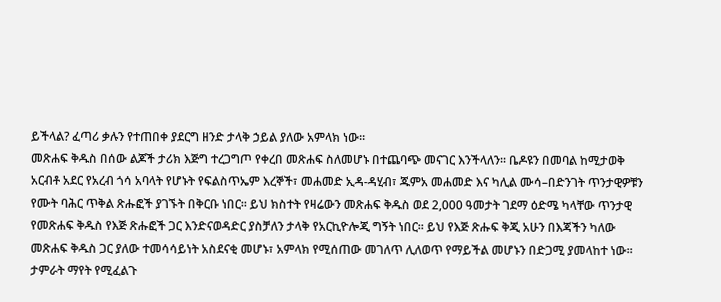ይችላል? ፈጣሪ ቃሉን የተጠበቀ ያደርግ ዘንድ ታላቅ ኃይል ያለው አምላክ ነው፡፡
መጽሐፍ ቅዱስ በሰው ልጆች ታሪክ እጅግ ተረጋግጦ የቀረበ መጽሐፍ ስለመሆኑ በተጨባጭ መናገር እንችላለን፡፡ ቤዶዩን በመባል ከሚታወቅ አርብቶ አደር የአረብ ጎሳ አባላት የሆኑት የፍልስጥኤም እረኞች፣ መሐመድ ኢዳ-ዳሂብ፣ ጁምአ መሐመድ እና ካሊል ሙሳ–በድንገት ጥንታዊዎቹን የሙት ባሕር ጥቅል ጽሑፎች ያገኙት በቅርቡ ነበር፡፡ ይህ ክስተት የዛሬውን መጽሐፍ ቅዱስ ወደ 2,000 ዓመታት ገደማ ዕድሜ ካላቸው ጥንታዊ የመጽሐፍ ቅዱስ የእጅ ጽሑፎች ጋር እንድናወዳድር ያስቻለን ታላቅ የአርኪዮሎጂ ግኝት ነበር፡፡ ይህ የእጅ ጽሑፍ ቅጂ አሁን በእጃችን ካለው መጽሐፍ ቅዱስ ጋር ያለው ተመሳሳይነት አስደናቂ መሆኑ፣ አምላክ የሚሰጠው መገለጥ ሊለወጥ የማይችል መሆኑን በድጋሚ ያመላከተ ነው፡፡ ታምራት ማየት የሚፈልጉ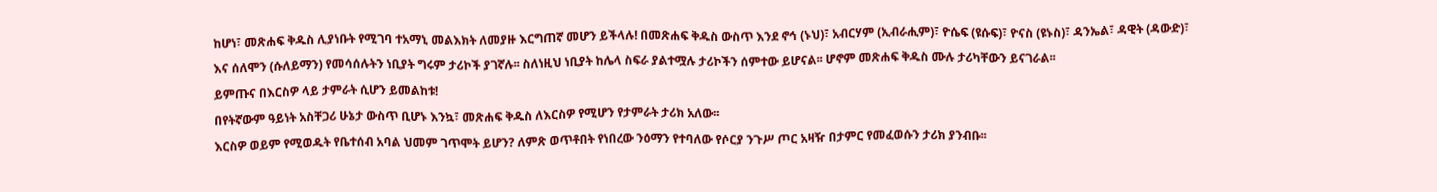ከሆነ፣ መጽሐፍ ቅዱስ ሊያነቡት የሚገባ ተአማኒ መልእክት ለመያዙ እርግጠኛ መሆን ይችላሉ! በመጽሐፍ ቅዱስ ውስጥ እንደ ኖኅ (ኑህ)፣ አብርሃም (ኢብራሒም)፣ ዮሴፍ (ዩሱፍ)፣ ዮናስ (ዩኑስ)፣ ዳንኤል፣ ዳዊት (ዳውድ)፣ እና ሰለሞን (ሱለይማን) የመሳሰሉትን ነቢያት ግሩም ታሪኮች ያገኛሉ፡፡ ስለነዚህ ነቢያት ከሌላ ስፍራ ያልተሟሉ ታሪኮችን ሰምተው ይሆናል፡፡ ሆኖም መጽሐፍ ቅዱስ ሙሉ ታሪካቸውን ይናገራል፡፡
ይምጡና በእርስዎ ላይ ታምራት ሲሆን ይመልከቱ!
በየትኛውም ዓይነት አስቸጋሪ ሁኔታ ውስጥ ቢሆኑ እንኳ፣ መጽሐፍ ቅዱስ ለእርስዎ የሚሆን የታምራት ታሪክ አለው፡፡
እርስዎ ወይም የሚወዱት የቤተሰብ አባል ህመም ገጥሞት ይሆን? ለምጽ ወጥቶበት የነበረው ንዕማን የተባለው የሶርያ ንጉሥ ጦር አዛዥ በታምር የመፈወሱን ታሪክ ያንብቡ፡፡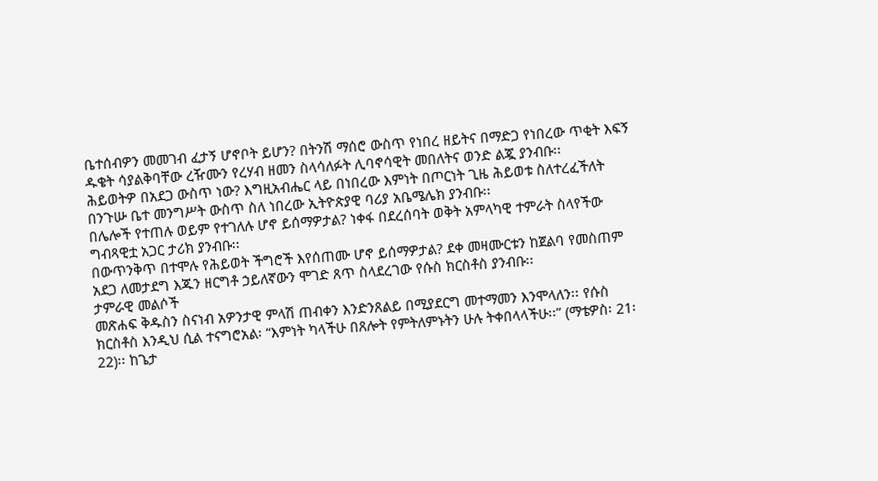ቤተሰብዎን መመገብ ፈታኝ ሆኖቦት ይሆን? በትንሽ ማሰሮ ውስጥ የነበረ ዘይትና በማድጋ የነበረው ጥቂት እፍኝ ዱቄት ሳያልቅባቸው ረዥሙን የረሃብ ዘመን ስላሳለፉት ሊባኖሳዊት መበለትና ወንድ ልጇ ያንብቡ፡፡
ሕይወትዎ በአደጋ ውስጥ ነው? እግዚአብሔር ላይ በነበረው እምነት በጦርነት ጊዜ ሕይወቱ ስለተረፈችለት በንጉሡ ቤተ መንግሥት ውስጥ ስለ ነበረው ኢትዮጵያዊ ባሪያ አቤሜሌክ ያንብቡ፡፡
በሌሎች የተጠሉ ወይም የተገለሉ ሆኖ ይሰማዎታል? ነቀፋ በደረሰባት ወቅት አምላካዊ ተምራት ስላየችው ግብጻዊቷ አጋር ታሪክ ያንብቡ፡፡
በውጥንቅጥ በተሞሉ የሕይወት ችግሮች እየሰጠሙ ሆኖ ይሰማዎታል? ደቀ መዛሙርቱን ከጀልባ የመስጠም አደጋ ለመታደግ እጁን ዘርግቶ ኃይለኛውን ሞገድ ጸጥ ስላደረገው የሱስ ክርስቶስ ያንብቡ፡፡
ታምራዊ መልሶች
መጽሐፍ ቅዱስን ስናነብ አዎንታዊ ምላሽ ጠብቀን እንድንጸልይ በሚያደርግ መተማመን እንሞላለን፡፡ የሱስ ክርስቶስ እንዲህ ሲል ተናግሮአል፡ “እምነት ካላችሁ በጸሎት የምትለምኑትን ሁሉ ትቀበላላችሁ፡፡” (ማቴዎስ፡ 21፡22)፡፡ ከጌታ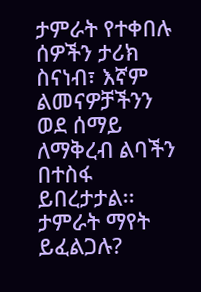ታምራት የተቀበሉ ሰዎችን ታሪክ ስናነብ፣ እኛም ልመናዎቻችንን ወደ ሰማይ ለማቅረብ ልባችን በተስፋ ይበረታታል፡፡
ታምራት ማየት ይፈልጋሉ?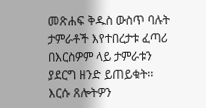መጽሐፍ ቅዱስ ውስጥ ባሉት ታምራቶች እየተበረታቱ ፈጣሪ በእርስዎም ላይ ታምራቱን ያደርግ ዘንድ ይጠይቁት፡፡ እርሱ ጸሎትዎን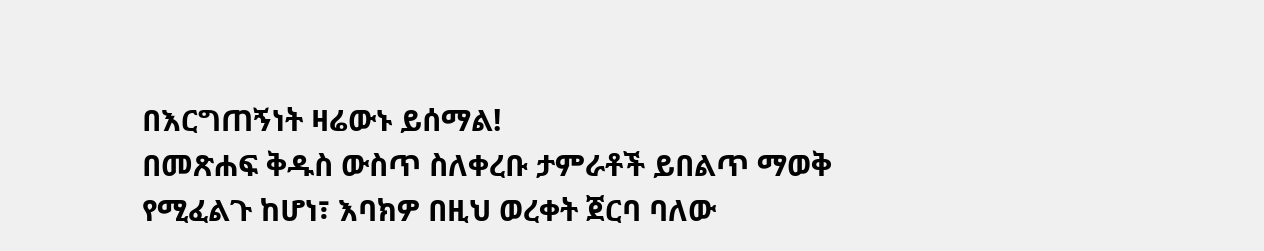በእርግጠኝነት ዛሬውኑ ይሰማል!
በመጽሐፍ ቅዱስ ውስጥ ስለቀረቡ ታምራቶች ይበልጥ ማወቅ የሚፈልጉ ከሆነ፣ እባክዎ በዚህ ወረቀት ጀርባ ባለው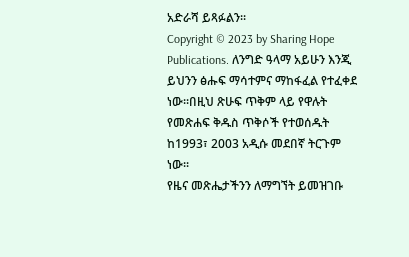አድራሻ ይጻፉልን፡፡
Copyright © 2023 by Sharing Hope Publications. ለንግድ ዓላማ አይሁን እንጂ ይህንን ፅሑፍ ማሳተምና ማከፋፈል የተፈቀደ ነው፡፡በዚህ ጽሁፍ ጥቅም ላይ የዋሉት የመጽሐፍ ቅዱስ ጥቅሶች የተወሰዱት ከ1993፣ 2003 አዲሱ መደበኛ ትርጉም ነው፡፡
የዜና መጽሔታችንን ለማግኘት ይመዝገቡ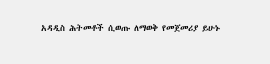አዳዲስ ሕትመቶች ሲወጡ ለማወቅ የመጀመሪያ ይሁኑ